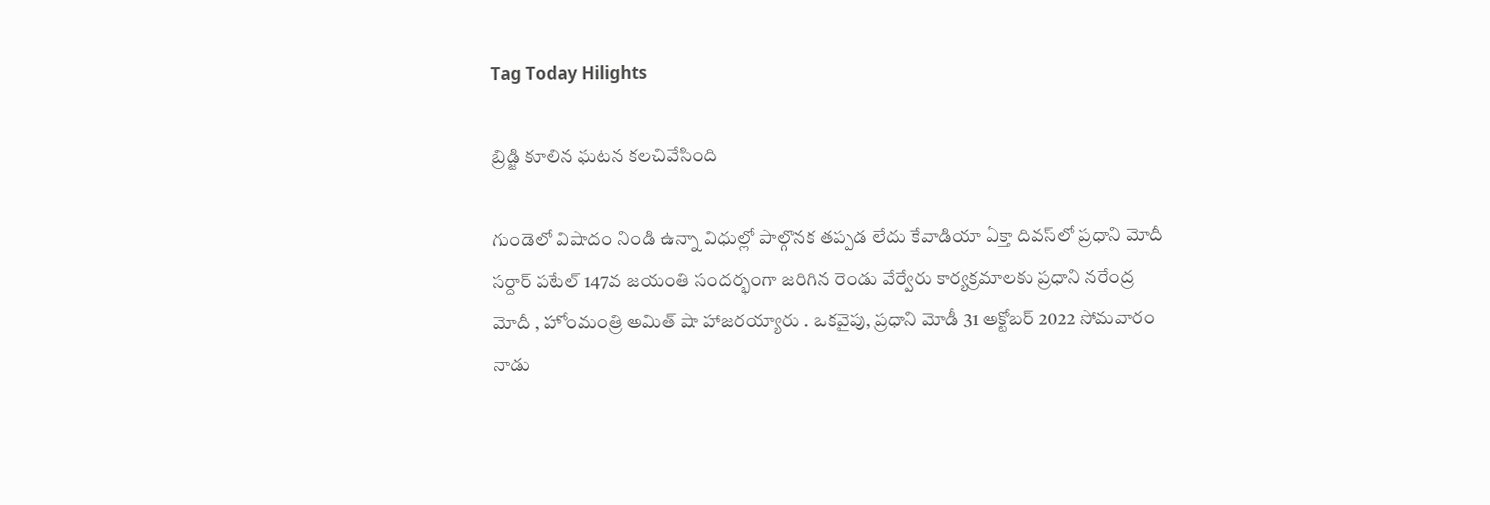Tag Today Hilights

బ్రిడ్జి కూలిన ఘటన కలచివేసింది

గుండెలో విషాదం నిండి ఉన్నా విధుల్లో పాల్గొనక తప్పడ లేదు కేవాడియా ఏక్తా దివస్‌లో ప్రధాని మోదీ సర్దార్‌ ‌పటేల్‌ 147వ జయంతి సందర్భంగా జరిగిన రెండు వేర్వేరు కార్యక్రమాలకు ప్రధాని నరేంద్ర మోదీ , హోంమంత్రి అమిత్‌ ‌షా హాజరయ్యారు . ఒకవైపు, ప్రధాని మోడీ 31 అక్టోబర్‌ 2022 సోమవారం నాడు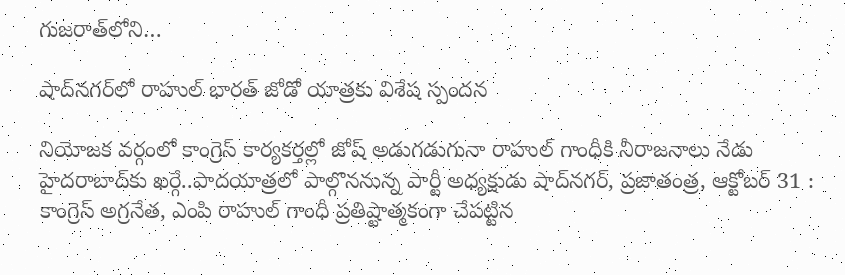గుజరాత్‌లోని…

షాద్‌నగర్‌లో రాహుల్‌ ‌భారత్‌ ‌జోడో యాత్రకు విశేష స్పందన

నియోజక వర్గంలో కాంగ్రెస్‌ ‌కార్యకర్తల్లో జోష్‌ అడుగడుగునా రాహుల్‌ ‌గాంధీకి నీరాజనాలు నేడు హైదరాబాద్‌కు ఖర్గే..పాదయాత్రలో పాల్గొననున్న పార్టీ అధ్యక్షుడు షాద్‌నగర్‌, ప్రజాతంత్ర, ఆక్టోబర్‌ 31 : కాంగ్రెస్‌ అ‌గ్రనేత, ఎంపి రాహుల్‌ ‌గాంధీ ప్రతిష్టాత్మకంగా చేపట్టిన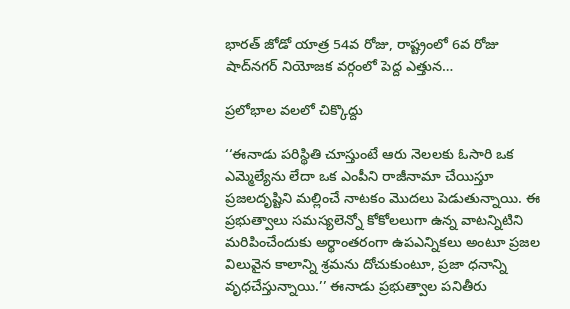భారత్‌ ‌జోడో యాత్ర 54వ రోజు, రాష్ట్రంలో 6వ రోజు షాద్‌నగర్‌ ‌నియోజక వర్గంలో పెద్ద ఎత్తున…

ప్రలోభాల వలలో చిక్కొద్దు

‘‘ఈనాడు పరిస్థితి చూస్తుంటే ఆరు నెలలకు ఓసారి ఒక ఎమ్మెల్యేను లేదా ఒక ఎంపీని రాజీనామా చేయిస్తూ ప్రజలదృష్టిని మల్లించే నాటకం మొదలు పెడుతున్నాయి. ఈ ప్రభుత్వాలు సమస్యలెన్నో కోకోలలుగా ఉన్న వాటన్నిటిని మరిపించేందుకు అర్థాంతరంగా ఉపఎన్నికలు అంటూ ప్రజల విలువైన కాలాన్ని శ్రమను దోచుకుంటూ, ప్రజా ధనాన్ని వృధచేస్తున్నాయి.’’ ఈనాడు ప్రభుత్వాల పనితీరు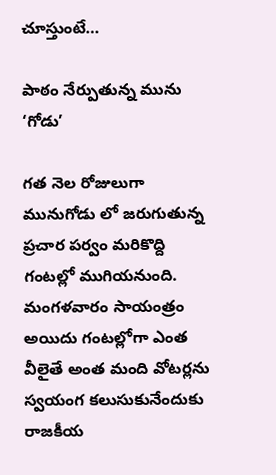చూస్తుంటే…

పాఠం నేర్పుతున్న మును ‘గోడు’

గత నెల రోజులుగా మునుగోడు లో జరుగుతున్న ప్రచార పర్వం మరికొద్ది గంటల్లో ముగియనుంది. మంగళవారం సాయంత్రం అయిదు గంటల్లోగా ఎంత వీలైతే అంత మంది వోటర్లను స్వయంగ కలుసుకునేందుకు రాజకీయ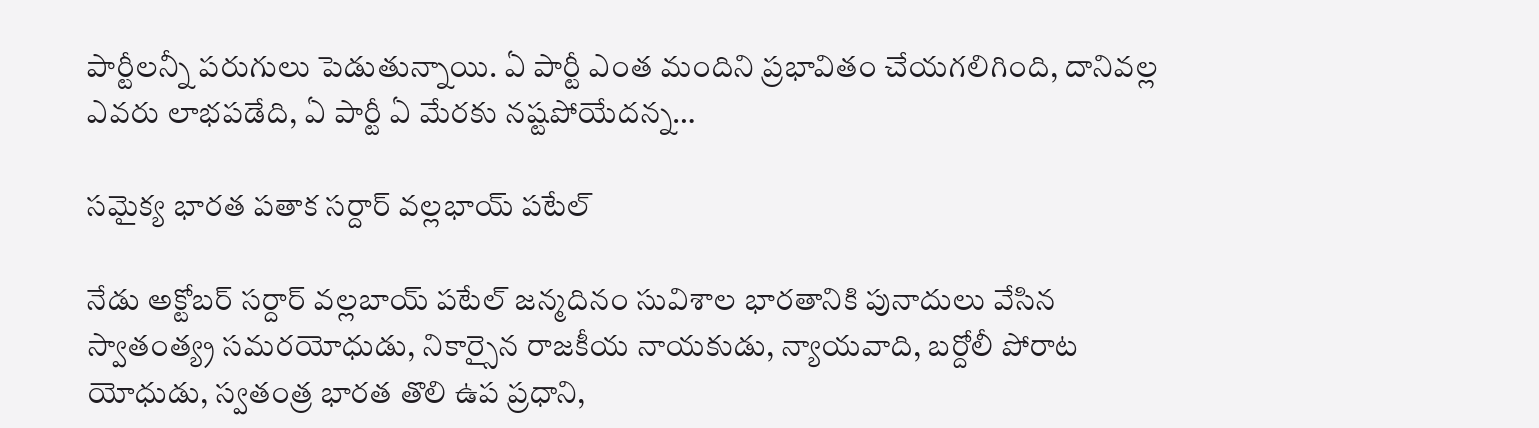పార్టీలన్నీ పరుగులు పెడుతున్నాయి. ఏ పార్టీ ఎంత మందిని ప్రభావితం చేయగలిగింది, దానివల్ల ఎవరు లాభపడేది, ఏ పార్టీ ఏ మేరకు నష్టపోయేదన్న…

సమైక్య భారత పతాక సర్దార్‌ ‌వల్లభాయ్‌ ‌పటేల్‌

నేడు అక్టోబర్‌ ‌సర్దార్‌ ‌వల్లబాయ్‌ ‌పటేల్‌ ‌జన్మదినం సువిశాల భారతానికి పునాదులు వేసిన స్వాతంత్య్ర సమరయోధుడు, నికార్సైన రాజకీయ నాయకుడు, న్యాయవాది, బర్దోలీ పోరాట యోధుడు, స్వతంత్ర భారత తొలి ఉప ప్రధాని,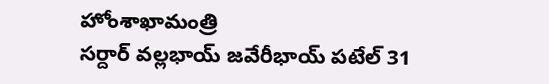హోంశాఖామంత్రి సర్దార్‌ ‌వల్లభాయ్‌ ‌జవేరీభాయ్‌ ‌పటేల్‌ 31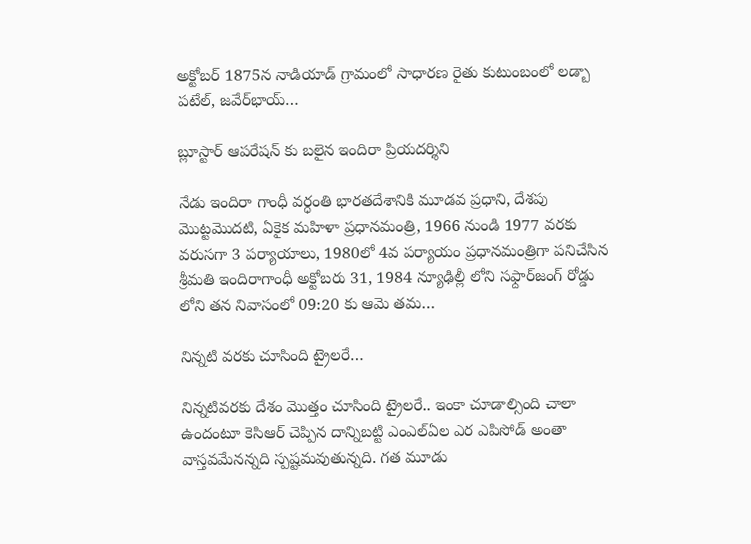అక్టోబర్‌ 1875న నాడియాడ్‌ ‌గ్రామంలో సాధారణ రైతు కుటుంబంలో లడ్బా పటేల్‌, జవేర్‌భాయ్‌…

బ్లూస్టార్‌ ఆపరేషన్‌ ‌కు బలైన ఇందిరా ప్రియదర్శిని

నేడు ఇందిరా గాంధీ వర్ధంతి భారతదేశానికి మూడవ ప్రధాని, దేశపు మొట్టమొదటి, ఏకైక మహిళా ప్రధానమంత్రి, 1966 నుండి 1977 వరకు వరుసగా 3 పర్యాయాలు, 1980లో 4వ పర్యాయం ప్రధానమంత్రిగా పనిచేసిన శ్రీమతి ఇందిరాగాంధీ అక్టోబరు 31, 1984 న్యూఢిల్లీ లోని సఫ్దార్‌జంగ్‌ ‌రోడ్డు లోని తన నివాసంలో 09:20 కు ఆమె తమ…

నిన్నటి వరకు చూసింది ట్రైలరే…

నిన్నటివరకు దేశం మొత్తం చూసింది ట్రైలరే.. ఇంకా చూడాల్సింది చాలా ఉందంటూ కెసిఆర్‌ ‌చెప్పిన దాన్నిబట్టి ఎంఎల్‌ఏల ఎర ఎపిసోడ్‌ అం‌తా వాస్తవమేనన్నది స్పష్టమవుతున్నది. గత మూడు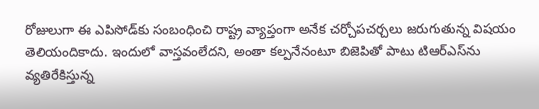రోజులుగా ఈ ఎపిసోడ్‌కు సంబంధించి రాష్ట్ర వ్యాప్తంగా అనేక చర్చోపచర్చలు జరుగుతున్న విషయం తెలియందికాదు. ఇందులో వాస్తవంలేదని, అంతా కల్పనేనంటూ బిజెపితో పాటు టిఆర్‌ఎస్‌ను వ్యతిరేకిస్తున్న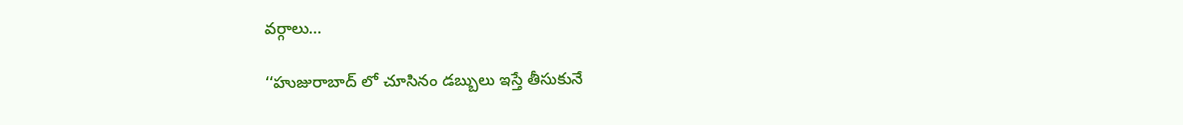వర్గాలు…

‘‘హుజురాబాద్‌ ‌లో చూసినం డబ్బులు ఇస్తే తీసుకునే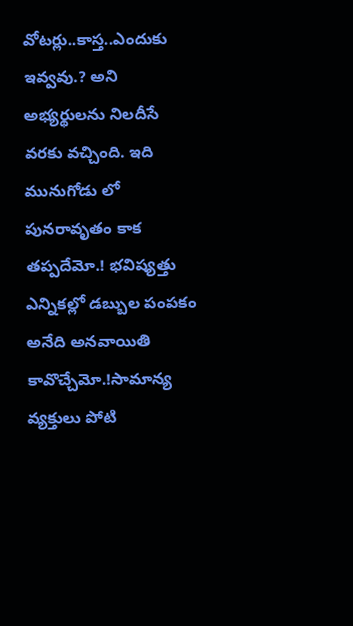వోటర్లు..కాస్త..ఎందుకు ఇవ్వవు.? అని అభ్యర్థులను నిలదీసే వరకు వచ్చింది. ఇది మునుగోడు లో పునరావృతం కాక తప్పదేమో.! భవిష్యత్తు ఎన్నికల్లో డబ్బుల పంపకం అనేది అనవాయితి కావొచ్చేమో.!సామాన్య వ్యక్తులు పోటి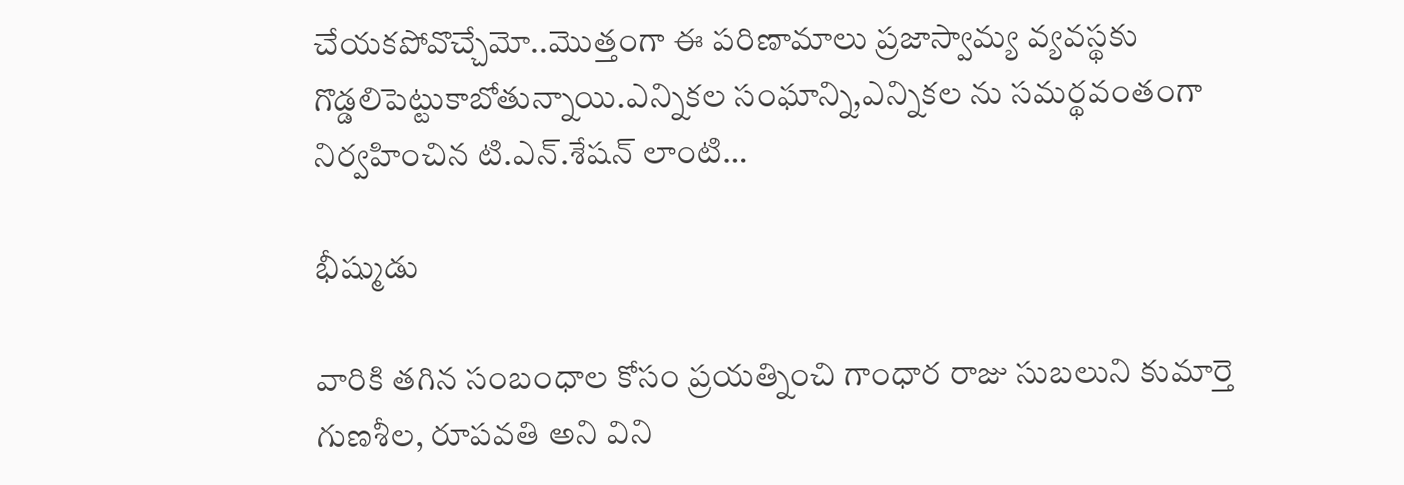చేయకపోవొచ్చేమో..మొత్తంగా ఈ పరిణామాలు ప్రజాస్వామ్య వ్యవస్థకు గొడ్డలిపెట్టుకాబోతున్నాయి.ఎన్నికల సంఘాన్ని,ఎన్నికల ను సమర్థవంతంగా నిర్వహించిన టి.ఎన్‌.శేషన్‌ ‌లాంటి…

భీష్ముడు

వారికి తగిన సంబంధాల కోసం ప్రయత్నించి గాంధార రాజు సుబలుని కుమార్తె గుణశీల, రూపవతి అని విని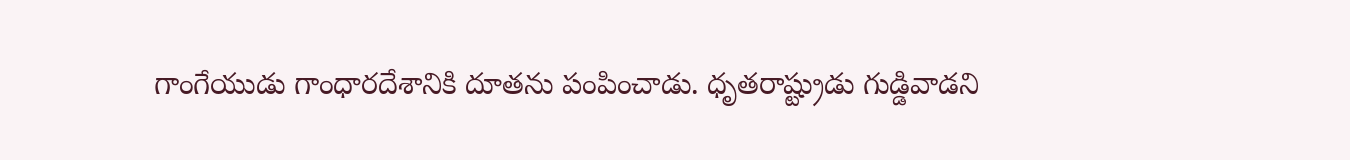గాంగేయుడు గాంధారదేశానికి దూతను పంపించాడు. ధృతరాష్ట్రుడు గుడ్డివాడని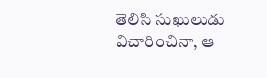తెలిసి సుఖులుడు విచారించినా, ఆ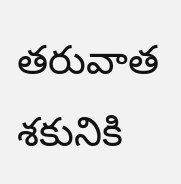తరువాత శకునికి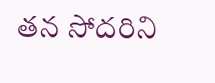తన సోదరిని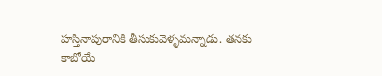హస్తినాపురానికి తీసుకువెళ్ళమన్నాడు. తనకు కాబోయే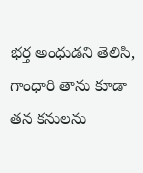భర్త అంధుడని తెలిసి, గాంధారి తాను కూడా తన కనులను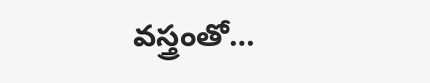వస్త్రంతో…